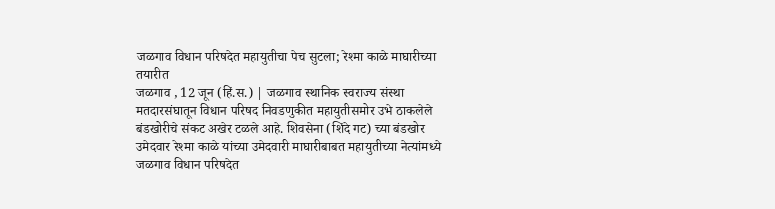जळगाव विधान परिषदेत महायुतीचा पेच सुटला; रेश्मा काळे माघारीच्या तयारीत
जळगाव , 12 जून (हिं.स.) | जळगाव स्थानिक स्वराज्य संस्था मतदारसंघातून विधान परिषद निवडणुकीत महायुतीसमोर उभे ठाकलेले बंडखोरीचे संकट अखेर टळले आहे. शिवसेना (शिंदे गट) च्या बंडखोर उमेदवार रेश्मा काळे यांच्या उमेदवारी माघारीबाबत महायुतीच्या नेत्यांमध्ये
जळगाव विधान परिषदेत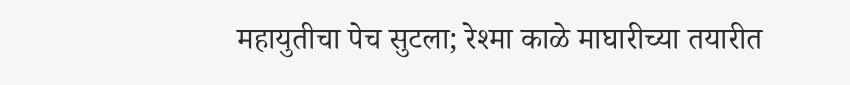महायुतीचा पेच सुटला; रेश्मा काळे माघारीच्या तयारीत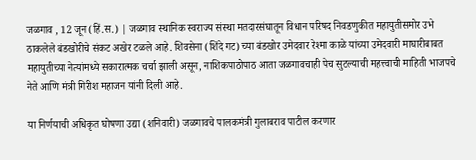जळगाव , 12 जून (हिं.स.) | जळगाव स्थानिक स्वराज्य संस्था मतदारसंघातून विधान परिषद निवडणुकीत महायुतीसमोर उभे ठाकलेले बंडखोरीचे संकट अखेर टळले आहे. शिवसेना (शिंदे गट) च्या बंडखोर उमेदवार रेश्मा काळे यांच्या उमेदवारी माघारीबाबत महायुतीच्या नेत्यांमध्ये सकारात्मक चर्चा झाली असून, नाशिकपाठोपाठ आता जळगावचाही पेच सुटल्याची महत्त्वाची माहिती भाजपचे नेते आणि मंत्री गिरीश महाजन यांनी दिली आहे.

या निर्णयाची अधिकृत घोषणा उद्या (शनिवारी) जळगावचे पालकमंत्री गुलाबराव पाटील करणार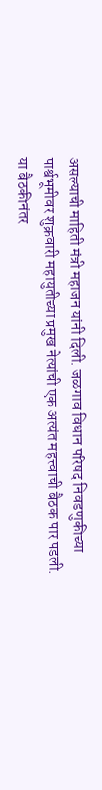असल्याची माहिती मंत्री महाजन यांनी दिली. जळगाव विधान परिषद निवडणुकीच्या पार्श्वभूमीवर शुक्रवारी महायुतीच्या प्रमुख नेत्यांची एक अत्यंत महत्त्वाची बैठक पार पडली. या बैठकीनंतर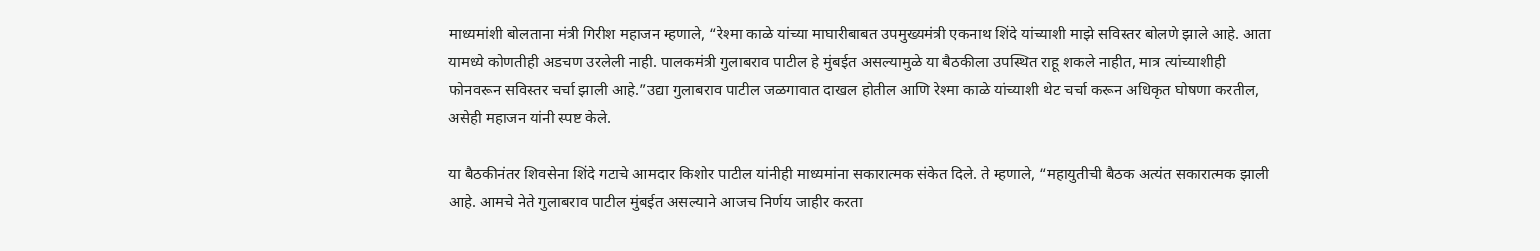माध्यमांशी बोलताना मंत्री गिरीश महाजन म्हणाले, “रेश्मा काळे यांच्या माघारीबाबत उपमुख्यमंत्री एकनाथ शिंदे यांच्याशी माझे सविस्तर बोलणे झाले आहे. आता यामध्ये कोणतीही अडचण उरलेली नाही. पालकमंत्री गुलाबराव पाटील हे मुंबईत असल्यामुळे या बैठकीला उपस्थित राहू शकले नाहीत, मात्र त्यांच्याशीही फोनवरून सविस्तर चर्चा झाली आहे.”उद्या गुलाबराव पाटील जळगावात दाखल होतील आणि रेश्मा काळे यांच्याशी थेट चर्चा करून अधिकृत घोषणा करतील, असेही महाजन यांनी स्पष्ट केले.

या बैठकीनंतर शिवसेना शिंदे गटाचे आमदार किशोर पाटील यांनीही माध्यमांना सकारात्मक संकेत दिले. ते म्हणाले, “महायुतीची बैठक अत्यंत सकारात्मक झाली आहे. आमचे नेते गुलाबराव पाटील मुंबईत असल्याने आजच निर्णय जाहीर करता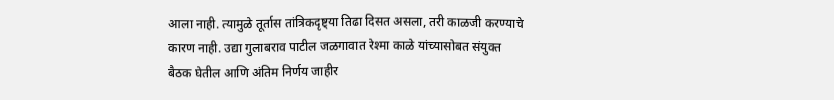आला नाही. त्यामुळे तूर्तास तांत्रिकदृष्ट्या तिढा दिसत असला, तरी काळजी करण्याचे कारण नाही. उद्या गुलाबराव पाटील जळगावात रेश्मा काळे यांच्यासोबत संयुक्त बैठक घेतील आणि अंतिम निर्णय जाहीर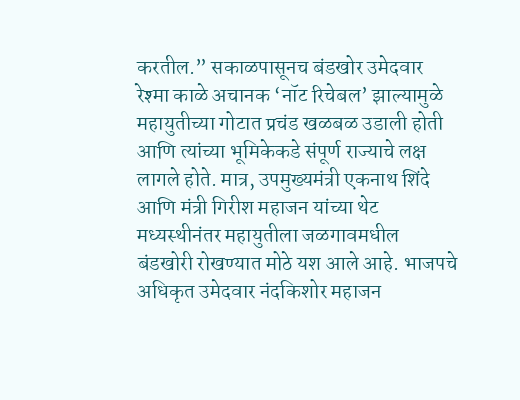करतील.” सकाळपासूनच बंडखोर उमेदवार रेश्मा काळे अचानक ‘नॉट रिचेबल’ झाल्यामुळे महायुतीच्या गोटात प्रचंड खळबळ उडाली होती आणि त्यांच्या भूमिकेकडे संपूर्ण राज्याचे लक्ष लागले होते. मात्र, उपमुख्यमंत्री एकनाथ शिंदे आणि मंत्री गिरीश महाजन यांच्या थेट मध्यस्थीनंतर महायुतीला जळगावमधील बंडखोरी रोखण्यात मोठे यश आले आहे. भाजपचे अधिकृत उमेदवार नंदकिशोर महाजन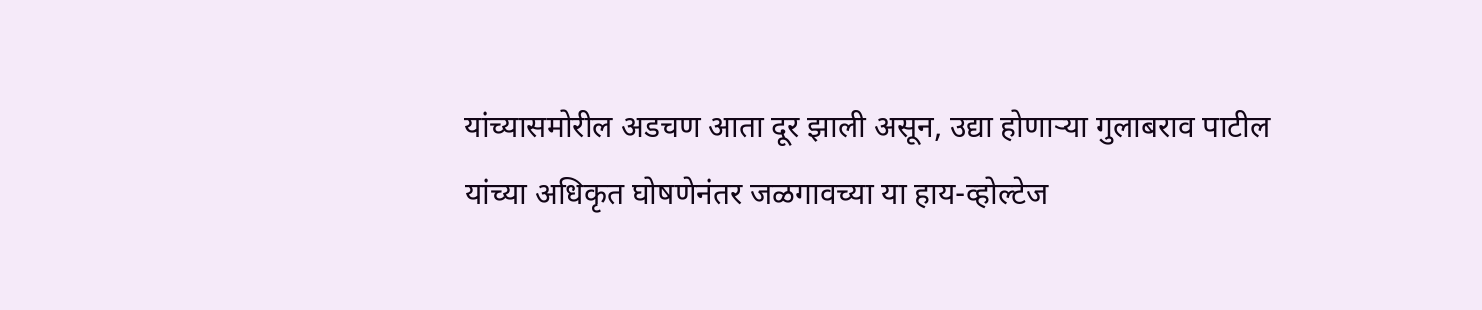यांच्यासमोरील अडचण आता दूर झाली असून, उद्या होणाऱ्या गुलाबराव पाटील यांच्या अधिकृत घोषणेनंतर जळगावच्या या हाय-व्होल्टेज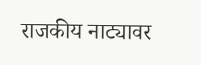राजकीय नाट्यावर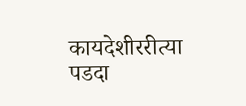कायदेशीररीत्या पडदा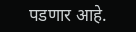पडणार आहे.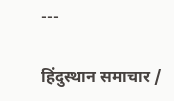---

हिंदुस्थान समाचार /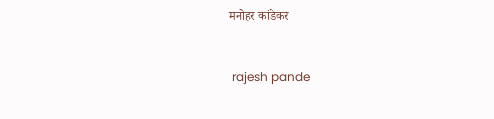मनोहर कांडेकर


 rajesh pande